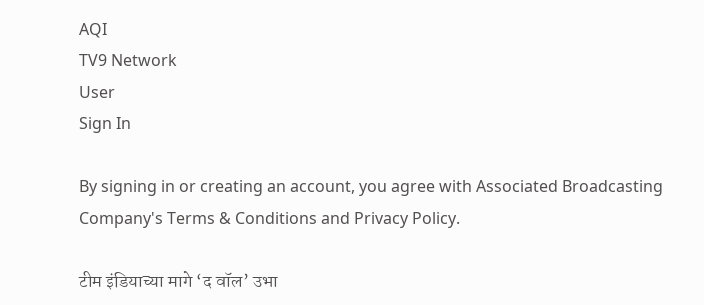AQI
TV9 Network
User
Sign In

By signing in or creating an account, you agree with Associated Broadcasting Company's Terms & Conditions and Privacy Policy.

टीम इंडियाच्या मागे ‘द वॉल’ उभा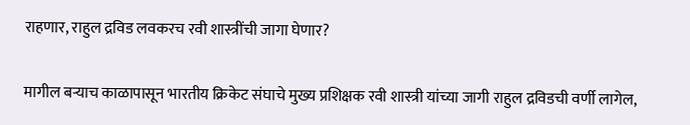राहणार, राहुल द्रविड लवकरच रवी शास्त्रींची जागा घेणार?

मागील बऱ्याच काळापासून भारतीय क्रिकेट संघाचे मुख्य प्रशिक्षक रवी शास्त्री यांच्या जागी राहुल द्रविडची वर्णी लागेल,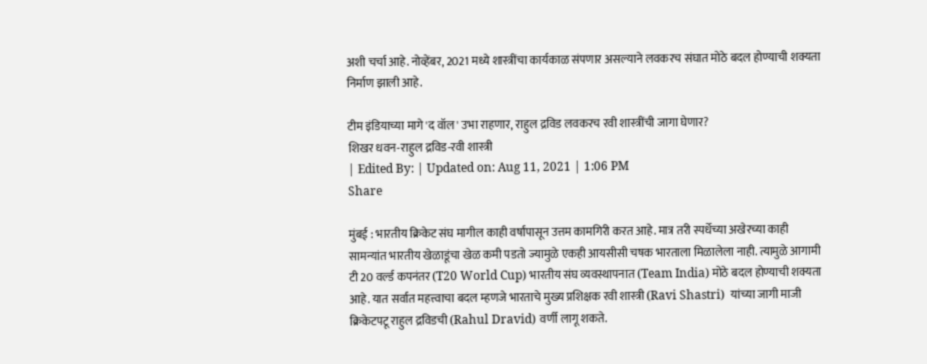अशी चर्चा आहे. नोव्हेंबर, 2021 मध्ये शास्त्रींचा कार्यकाळ संपणार असल्याने लवकरच संघात मोठे बदल होण्याची शक्यता निर्माण झाली आहे.

टीम इंडियाच्या मागे 'द वॉल' उभा राहणार, राहुल द्रविड लवकरच रवी शास्त्रींची जागा घेणार?
शिखर धवन-राहुल द्रविड-रवी शास्त्री
| Edited By: | Updated on: Aug 11, 2021 | 1:06 PM
Share

मुंबई : भारतीय क्रिकेट संघ मागील काही वर्षांपासून उत्तम कामगिरी करत आहे. मात्र तरी स्पर्धेच्या अखेरच्या काही सामन्यांत भारतीय खेळाडूंचा खेळ कमी पडतो ज्यामुळे एकही आयसीसी चषक भारताला मिळालेला नाही. त्यामुळे आगामी टी 20 वर्ल्ड कपनंतर (T20 World Cup) भारतीय संघ व्यवस्थापनात (Team India) मोठे बदल होण्याची शक्यता आहे. यात सर्वात महत्त्वाचा बदल म्हणजे भारताचे मुख्य प्रशिक्षक रवी शास्त्री (Ravi Shastri)  यांच्या जागी माजी क्रिकेटपटू राहुल द्रविडची (Rahul Dravid) वर्णी लागू शकते.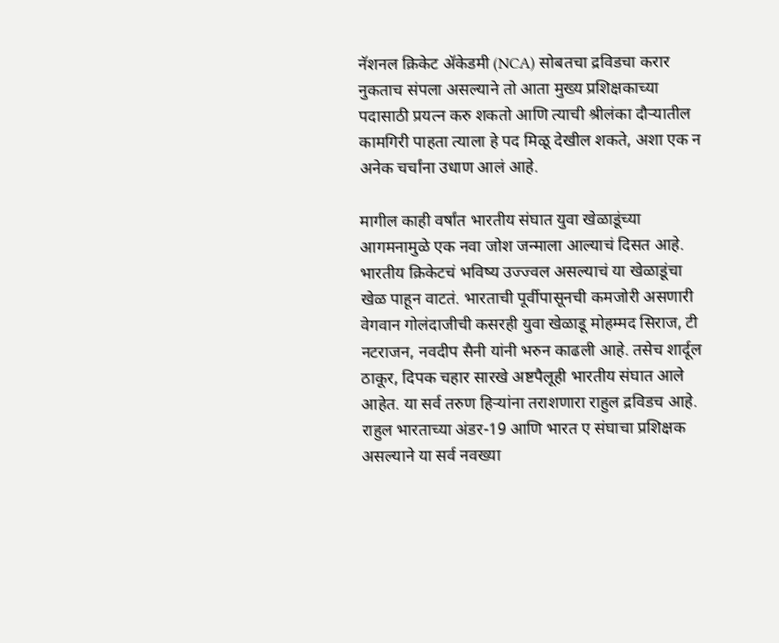नॅशनल क्रिकेट ॲकेडमी (NCA) सोबतचा द्रविडचा करार नुकताच संपला असल्याने तो आता मुख्य प्रशिक्षकाच्या पदासाठी प्रयत्न करु शकतो आणि त्याची श्रीलंका दौऱ्यातील कामगिरी पाहता त्याला हे पद मिळू देखील शकते, अशा एक न अनेक चर्चांना उधाण आलं आहे.

मागील काही वर्षांत भारतीय संघात युवा खेळाडूंच्या आगमनामुळे एक नवा जोश जन्माला आल्याचं दिसत आहे. भारतीय क्रिकेटचं भविष्य उज्ज्वल असल्याचं या खेळाडूंचा खेळ पाहून वाटतं. भारताची पूर्वीपासूनची कमजोरी असणारी वेगवान गोलंदाजीची कसरही युवा खेळाडू मोहम्मद सिराज, टी नटराजन, नवदीप सैनी यांनी भरुन काढली आहे. तसेच शार्दूल ठाकूर, दिपक चहार सारखे अष्टपैलूही भारतीय संघात आले आहेत. या सर्व तरुण हिऱ्यांना तराशणारा राहुल द्रविडच आहे. राहुल भारताच्या अंडर-19 आणि भारत ए संघाचा प्रशिक्षक असल्याने या सर्व नवख्या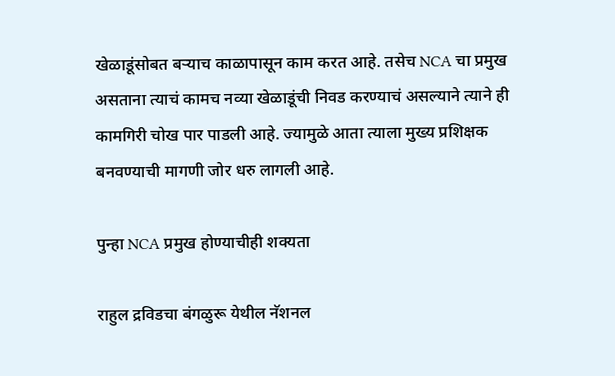खेळाडूंसोबत बऱ्याच काळापासून काम करत आहे. तसेच NCA चा प्रमुख असताना त्याचं कामच नव्या खेळाडूंची निवड करण्याचं असल्याने त्याने ही कामगिरी चोख पार पाडली आहे. ज्यामुळे आता त्याला मुख्य प्रशिक्षक बनवण्याची मागणी जोर धरु लागली आहे.

पुन्हा NCA प्रमुख होण्याचीही शक्यता

राहुल द्रविडचा बंगळुरू येथील नॅशनल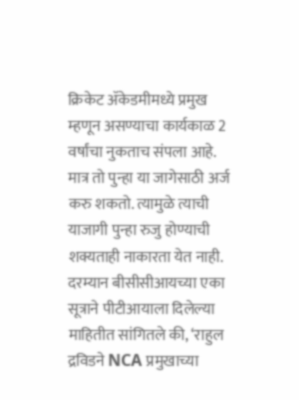क्रिकेट ॲकेडमीमध्ये प्रमुख म्हणून असण्याचा कार्यकाळ 2 वर्षांचा नुकताच संपला आहे. मात्र तो पुन्हा या जागेसाठी अर्ज करु शकतो. त्यामुळे त्याची याजागी पुन्हा रुजु होण्याची शक्यताही नाकारता येत नाही. दरम्यान बीसीसीआयच्या एका सूत्राने पीटीआयाला दिलेल्या माहितीत सांगितले की, ‘राहुल द्रविडने NCA प्रमुखाच्या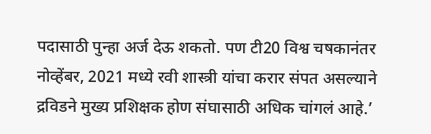पदासाठी पुन्हा अर्ज देऊ शकतो. पण टी20 विश्व चषकानंतर नोव्हेंबर, 2021 मध्ये रवी शास्त्री यांचा करार संपत असल्याने द्रविडने मुख्य प्रशिक्षक होण संघासाठी अधिक चांगलं आहे.’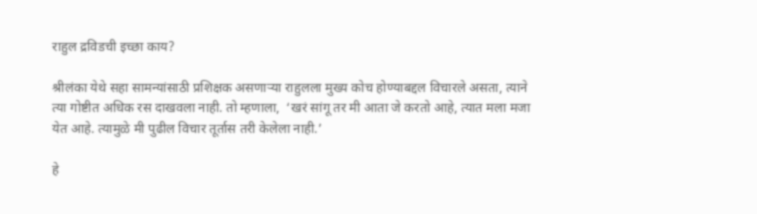राहुल द्रविडची इच्छा काय?

श्रीलंका येथे सहा सामन्यांसाठी प्रशिक्षक असणाऱ्या राहुलला मुख्य कोच होण्याबद्दल विचारले असता, त्याने त्या गोष्टीत अधिक रस दाखवला नाही. तो म्हणाला,  ‘खरं सांगू तर मी आता जे करतो आहे, त्यात मला मजा येत आहे. त्यामुळे मी पुढील विचार तूर्तास तरी केलेला नाही.’

हे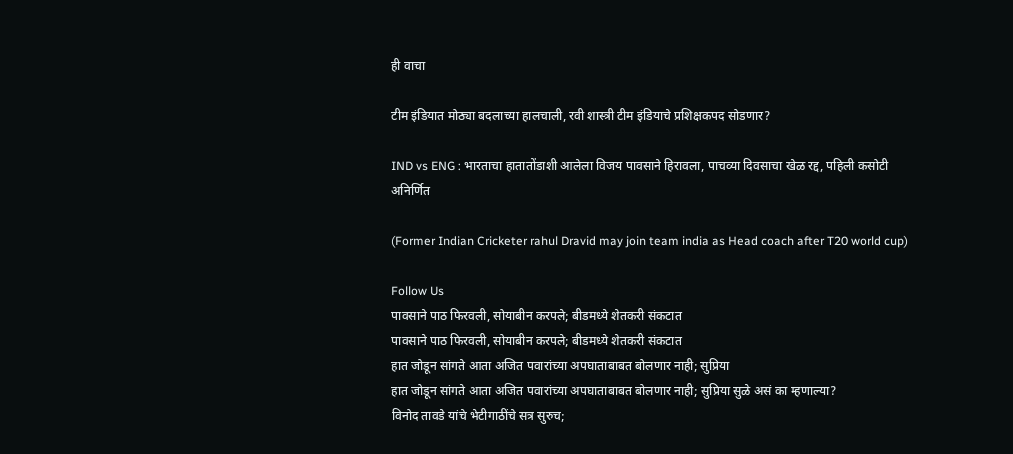ही वाचा

टीम इंडियात मोठ्या बदलाच्या हालचाली, रवी शास्त्री टीम इंडियाचे प्रशिक्षकपद सोडणार?

IND vs ENG : भारताचा हातातोंडाशी आलेला विजय पावसाने हिरावला, पाचव्या दिवसाचा खेळ रद्द, पहिली कसोटी अनिर्णित

(Former Indian Cricketer rahul Dravid may join team india as Head coach after T20 world cup)

Follow Us
पावसाने पाठ फिरवली, सोयाबीन करपले; बीडमध्ये शेतकरी संकटात
पावसाने पाठ फिरवली, सोयाबीन करपले; बीडमध्ये शेतकरी संकटात
हात जोडून सांगते आता अजित पवारांच्या अपघाताबाबत बोलणार नाही; सुप्रिया
हात जोडून सांगते आता अजित पवारांच्या अपघाताबाबत बोलणार नाही; सुप्रिया सुळे असं का म्हणाल्या?
विनोद तावडे यांचे भेटीगाठींचे सत्र सुरुच;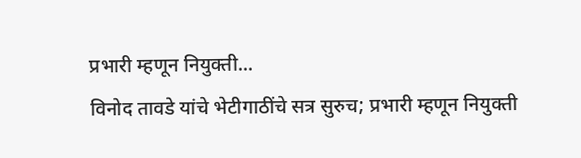प्रभारी म्हणून नियुक्ती...
विनोद तावडे यांचे भेटीगाठींचे सत्र सुरुच; प्रभारी म्हणून नियुक्ती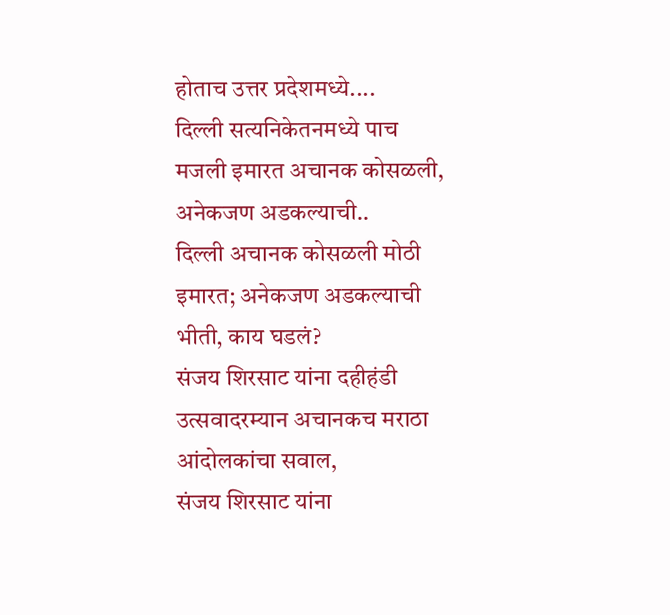होताच उत्तर प्रदेशमध्ये....
दिल्ली सत्यनिकेतनमध्ये पाच मजली इमारत अचानक कोसळली, अनेकजण अडकल्याची..
दिल्ली अचानक कोसळली मोठी इमारत; अनेकजण अडकल्याची भीती, काय घडलं?
संजय शिरसाट यांना दहीहंडी उत्सवादरम्यान अचानकच मराठा आंदोलकांचा सवाल,
संजय शिरसाट यांना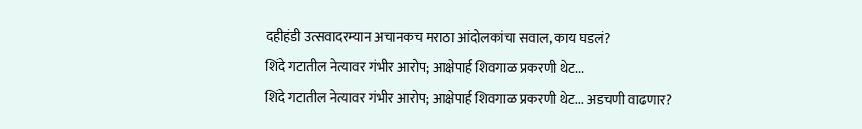दहीहंडी उत्सवादरम्यान अचानकच मराठा आंदोलकांचा सवाल, काय घडलं?
शिंदे गटातील नेत्यावर गंभीर आरोप; आक्षेपार्ह शिवगाळ प्रकरणी थेट...
शिंदे गटातील नेत्यावर गंभीर आरोप; आक्षेपार्ह शिवगाळ प्रकरणी थेट... अडचणी वाढणार?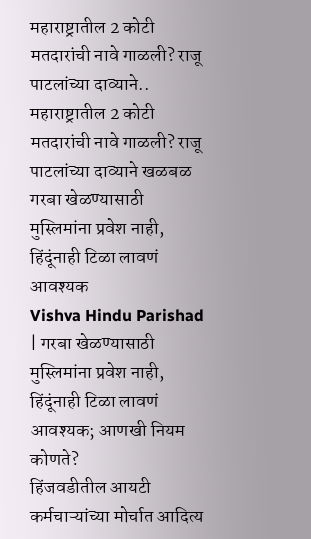महाराष्ट्रातील 2 कोटी मतदारांची नावे गाळली? राजू पाटलांच्या दाव्याने..
महाराष्ट्रातील 2 कोटी मतदारांची नावे गाळली? राजू पाटलांच्या दाव्याने खळबळ
गरबा खेळण्यासाठी मुस्लिमांना प्रवेश नाही, हिंदूंनाही टिळा लावणं आवश्यक
Vishva Hindu Parishad | गरबा खेळण्यासाठी मुस्लिमांना प्रवेश नाही, हिंदूंनाही टिळा लावणं आवश्यक; आणखी नियम कोणते?
हिंजवडीतील आयटी कर्मचाऱ्यांच्या मोर्चात आदित्य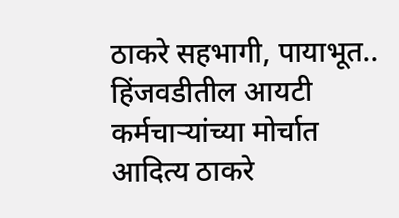ठाकरे सहभागी, पायाभूत..
हिंजवडीतील आयटी कर्मचाऱ्यांच्या मोर्चात आदित्य ठाकरे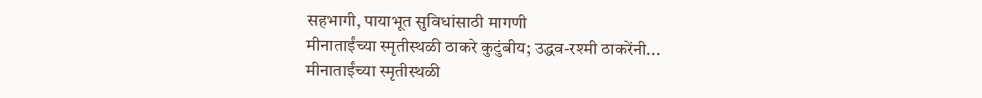सहभागी, पायाभूत सुविधांसाठी मागणी
मीनाताईंच्या स्मृतीस्थळी ठाकरे कुटुंबीय; उद्धव-रश्मी ठाकरेंनी...
मीनाताईंच्या स्मृतीस्थळी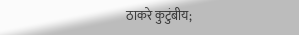ठाकरे कुटुंबीय;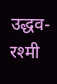उद्धव-रश्मी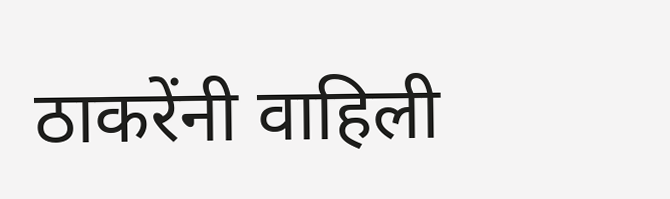ठाकरेंनी वाहिली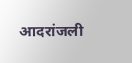आदरांजली